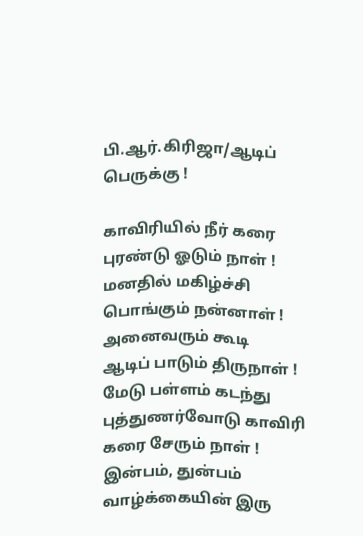பி.ஆர்.கிரிஜா/ஆடிப் பெருக்கு !

காவிரியில் நீர் கரை புரண்டு ஓடும் நாள் !
மனதில் மகிழ்ச்சி பொங்கும் நன்னாள் !
அனைவரும் கூடி
ஆடிப் பாடும் திருநாள் !
மேடு பள்ளம் கடந்து
புத்துணர்வோடு காவிரி கரை சேரும் நாள் !
இன்பம், துன்பம் வாழ்க்கையின் இரு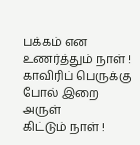பக்கம் என உணர்த்தும் நாள் !
காவிரிப் பெருக்கு
போல் இறை அருள்
கிட்டும் நாள் !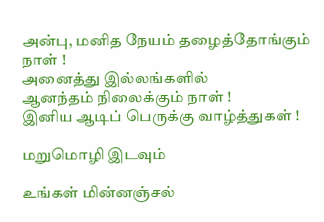அன்பு, மனித நேயம் தழைத்தோங்கும் நாள் !
அனைத்து இல்லங்களில்
ஆனந்தம் நிலைக்கும் நாள் !
இனிய ஆடிப் பெருக்கு வாழ்த்துகள் !

மறுமொழி இடவும்

உங்கள் மின்னஞ்சல்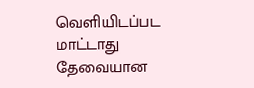வெளியிடப்பட மாட்டாது தேவையான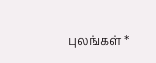புலங்கள் *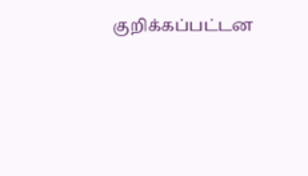குறிக்கப்பட்டன